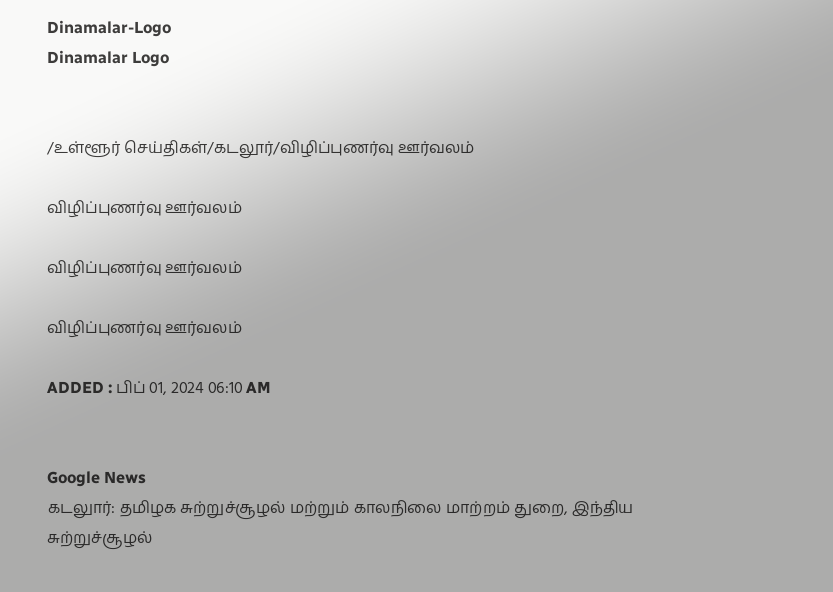Dinamalar-Logo
Dinamalar Logo


/உள்ளூர் செய்திகள்/கடலூர்/விழிப்புணர்வு ஊர்வலம்

விழிப்புணர்வு ஊர்வலம்

விழிப்புணர்வு ஊர்வலம்

விழிப்புணர்வு ஊர்வலம்

ADDED : பிப் 01, 2024 06:10 AM


Google News
கடலுார்: தமிழக சுற்றுச்சூழல் மற்றும் காலநிலை மாற்றம் துறை, இந்திய சுற்றுச்சூழல்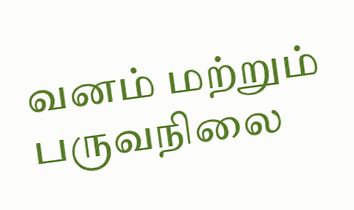வனம் மற்றும் பருவநிலை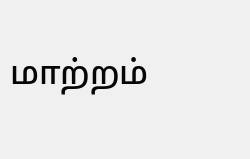மாற்றம்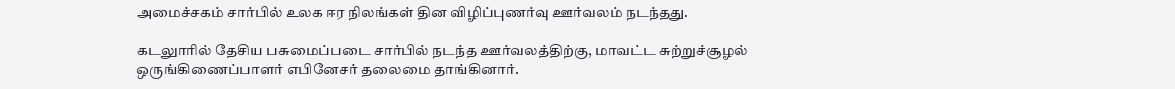அமைச்சகம் சார்பில் உலக ஈர நிலங்கள் தின விழிப்புணர்வு ஊர்வலம் நடந்தது.

கடலுாரில் தேசிய பசுமைப்படை சார்பில் நடந்த ஊர்வலத்திற்கு, மாவட்ட சுற்றுச்சூழல் ஒருங்கிணைப்பாளர் எபினேசர் தலைமை தாங்கினார்.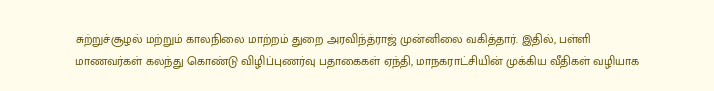சுற்றுச்சூழல் மற்றும் காலநிலை மாற்றம் துறை அரவிந்த்ராஜ் முன்னிலை வகித்தார். இதில், பள்ளி மாணவர்கள் கலந்து கொண்டு விழிப்புணர்வு பதாகைகள் ஏந்தி, மாநகராட்சியின் முக்கிய வீதிகள் வழியாக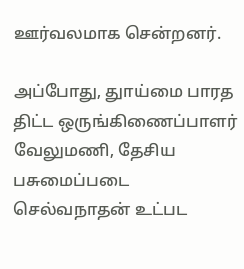ஊர்வலமாக சென்றனர்.

அப்போது, துாய்மை பாரத திட்ட ஒருங்கிணைப்பாளர் வேலுமணி, தேசிய பசுமைப்படை செல்வநாதன் உட்பட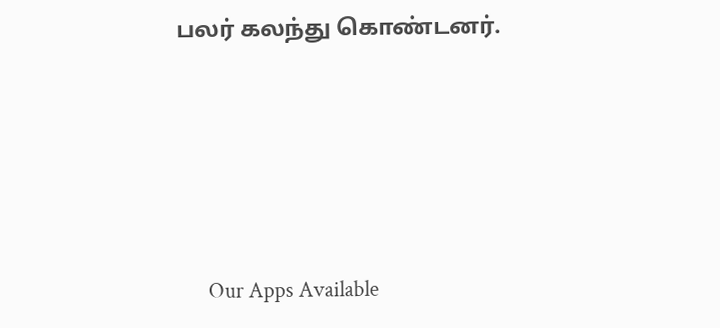பலர் கலந்து கொண்டனர்.





      Our Apps Available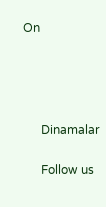On




      Dinamalar

      Follow us